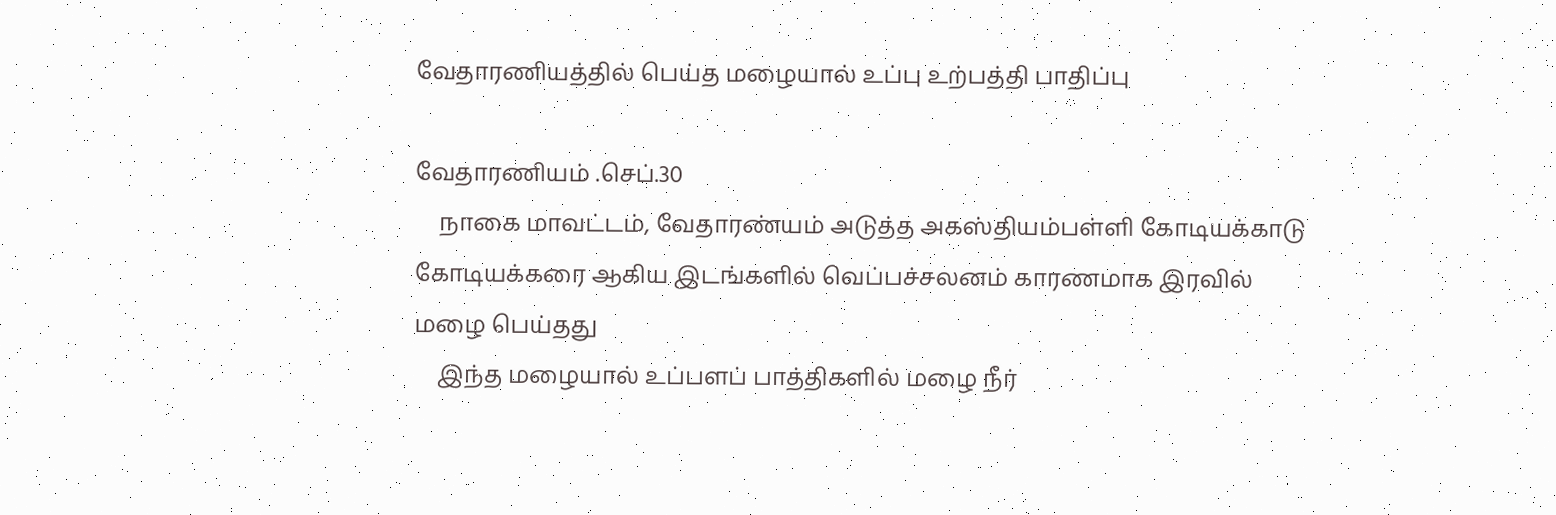வேதாரணியத்தில் பெய்த மழையால் உப்பு உற்பத்தி பாதிப்பு

வேதாரணியம் .செப்.30
    நாகை மாவட்டம், வேதாரண்யம் அடுத்த அகஸ்தியம்பள்ளி கோடியக்காடு கோடியக்கரை ஆகிய இடங்களில் வெப்பச்சலனம் காரணமாக இரவில் மழை பெய்தது
    இந்த மழையால் உப்பளப் பாத்திகளில் மழை நீர்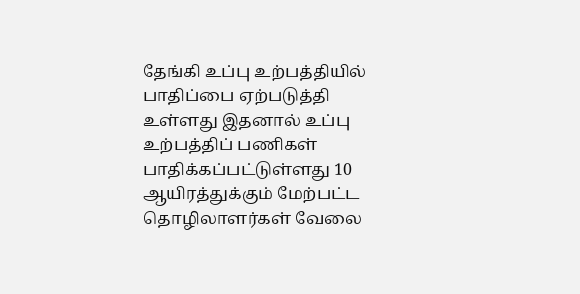தேங்கி உப்பு உற்பத்தியில் பாதிப்பை ஏற்படுத்தி உள்ளது இதனால் உப்பு உற்பத்திப் பணிகள் பாதிக்கப்பட்டுள்ளது 10 ஆயிரத்துக்கும் மேற்பட்ட தொழிலாளர்கள் வேலை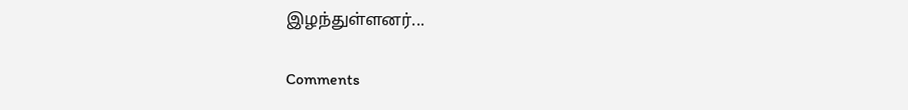இழந்துள்ளனர்...

Comments